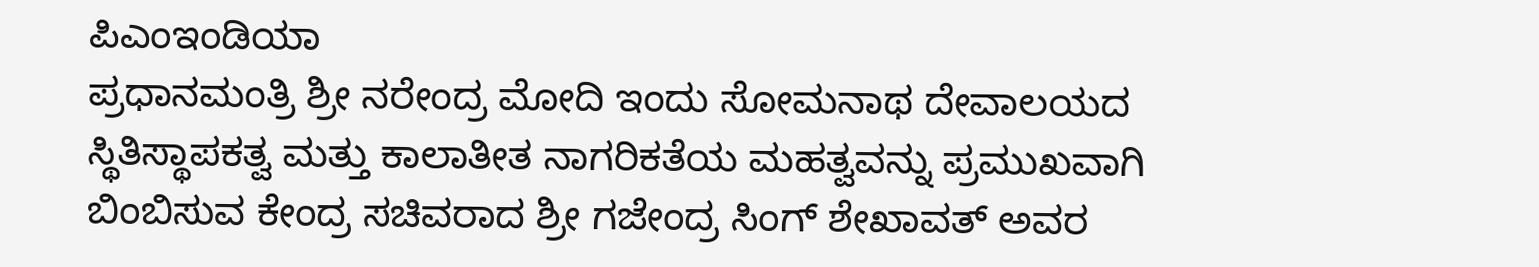ಪಿಎಂಇಂಡಿಯಾ
ಪ್ರಧಾನಮಂತ್ರಿ ಶ್ರೀ ನರೇಂದ್ರ ಮೋದಿ ಇಂದು ಸೋಮನಾಥ ದೇವಾಲಯದ ಸ್ಥಿತಿಸ್ಥಾಪಕತ್ವ ಮತ್ತು ಕಾಲಾತೀತ ನಾಗರಿಕತೆಯ ಮಹತ್ವವನ್ನು ಪ್ರಮುಖವಾಗಿ ಬಿಂಬಿಸುವ ಕೇಂದ್ರ ಸಚಿವರಾದ ಶ್ರೀ ಗಜೇಂದ್ರ ಸಿಂಗ್ ಶೇಖಾವತ್ ಅವರ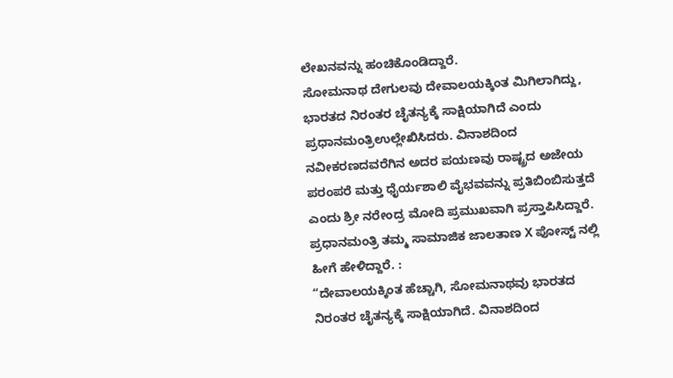ಲೇಖನವನ್ನು ಹಂಚಿಕೊಂಡಿದ್ದಾರೆ.
ಸೋಮನಾಥ ದೇಗುಲವು ದೇವಾಲಯಕ್ಕಿಂತ ಮಿಗಿಲಾಗಿದ್ದು, ಭಾರತದ ನಿರಂತರ ಚೈತನ್ಯಕ್ಕೆ ಸಾಕ್ಷಿಯಾಗಿದೆ ಎಂದು ಪ್ರಧಾನಮಂತ್ರಿಉಲ್ಲೇಖಿಸಿದರು. ವಿನಾಶದಿಂದ ನವೀಕರಣದವರೆಗಿನ ಅದರ ಪಯಣವು ರಾಷ್ಟ್ರದ ಅಜೇಯ ಪರಂಪರೆ ಮತ್ತು ಧೈರ್ಯಶಾಲಿ ವೈಭವವನ್ನು ಪ್ರತಿಬಿಂಬಿಸುತ್ತದೆ ಎಂದು ಶ್ರೀ ನರೇಂದ್ರ ಮೋದಿ ಪ್ರಮುಖವಾಗಿ ಪ್ರಸ್ತಾಪಿಸಿದ್ದಾರೆ.
ಪ್ರಧಾನಮಂತ್ರಿ ತಮ್ಮ ಸಾಮಾಜಿಕ ಜಾಲತಾಣ X ಪೋಸ್ಟ್ ನಲ್ಲಿ ಹೀಗೆ ಹೇಳಿದ್ದಾರೆ. :
“ದೇವಾಲಯಕ್ಕಿಂತ ಹೆಚ್ಚಾಗಿ, ಸೋಮನಾಥವು ಭಾರತದ ನಿರಂತರ ಚೈತನ್ಯಕ್ಕೆ ಸಾಕ್ಷಿಯಾಗಿದೆ. ವಿನಾಶದಿಂದ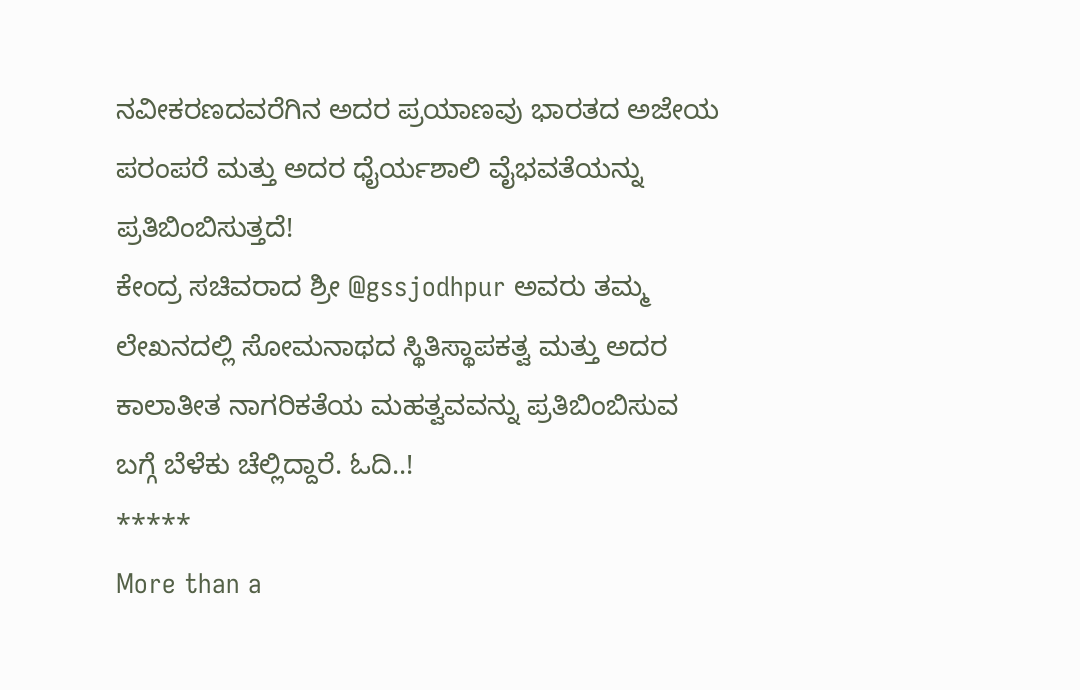ನವೀಕರಣದವರೆಗಿನ ಅದರ ಪ್ರಯಾಣವು ಭಾರತದ ಅಜೇಯ ಪರಂಪರೆ ಮತ್ತು ಅದರ ಧೈರ್ಯಶಾಲಿ ವೈಭವತೆಯನ್ನು ಪ್ರತಿಬಿಂಬಿಸುತ್ತದೆ!
ಕೇಂದ್ರ ಸಚಿವರಾದ ಶ್ರೀ @gssjodhpur ಅವರು ತಮ್ಮ ಲೇಖನದಲ್ಲಿ ಸೋಮನಾಥದ ಸ್ಥಿತಿಸ್ಥಾಪಕತ್ವ ಮತ್ತು ಅದರ ಕಾಲಾತೀತ ನಾಗರಿಕತೆಯ ಮಹತ್ವವವನ್ನು ಪ್ರತಿಬಿಂಬಿಸುವ ಬಗ್ಗೆ ಬೆಳೆಕು ಚೆಲ್ಲಿದ್ದಾರೆ. ಓದಿ..!
*****
More than a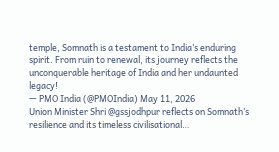temple, Somnath is a testament to India’s enduring spirit. From ruin to renewal, its journey reflects the unconquerable heritage of India and her undaunted legacy!
— PMO India (@PMOIndia) May 11, 2026
Union Minister Shri @gssjodhpur reflects on Somnath’s resilience and its timeless civilisational…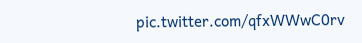pic.twitter.com/qfxWWwC0rv